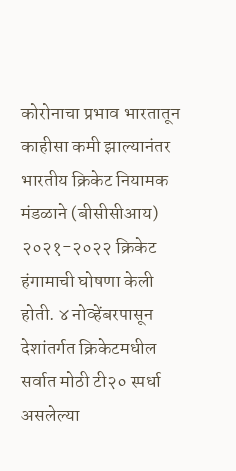कोरोनाचा प्रभाव भारतातून काहीसा कमी झाल्यानंतर भारतीय क्रिकेट नियामक मंडळाने (बीसीसीआय) २०२१-२०२२ क्रिकेट हंगामाची घोषणा केली होती. ४ नोव्हेंबरपासून देशांतर्गत क्रिकेटमधील सर्वात मोठी टी२० स्पर्धा असलेल्या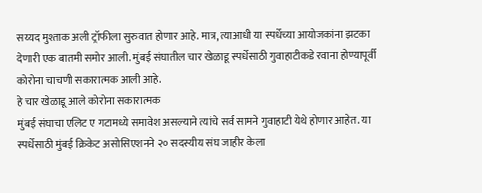सय्यद मुश्ताक अली ट्रॉफीला सुरुवात होणार आहे. मात्र, त्याआधी या स्पर्धेच्या आयोजकांना झटका देणारी एक बातमी समोर आली. मुंबई संघातील चार खेळाडू स्पर्धेसाठी गुवाहाटीकडे रवाना होण्यापूर्वी कोरोना चाचणी सकारात्मक आली आहे.
हे चार खेळाडू आले कोरोना सकारात्मक
मुंबई संघाचा एलिट ए गटामध्ये समावेश असल्याने त्यांचे सर्व सामने गुवाहाटी येथे होणार आहेत. या स्पर्धेसाठी मुंबई क्रिकेट असोसिएशनने २० सदस्यीय संघ जाहीर केला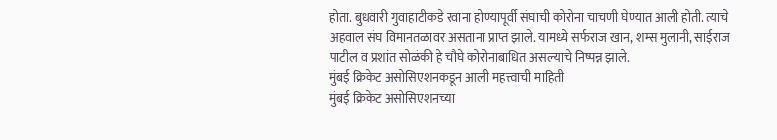होता. बुधवारी गुवाहाटीकडे रवाना होण्यापूर्वी संघाची कोरोना चाचणी घेण्यात आली होती. त्याचे अहवाल संघ विमानतळावर असताना प्राप्त झाले. यामध्ये सर्फराज खान, शम्स मुलानी, साईराज पाटील व प्रशांत सोळंकी हे चौघे कोरोनाबाधित असल्याचे निष्पन्न झाले.
मुंबई क्रिकेट असोसिएशनकडून आली महत्त्वाची माहिती
मुंबई क्रिकेट असोसिएशनच्या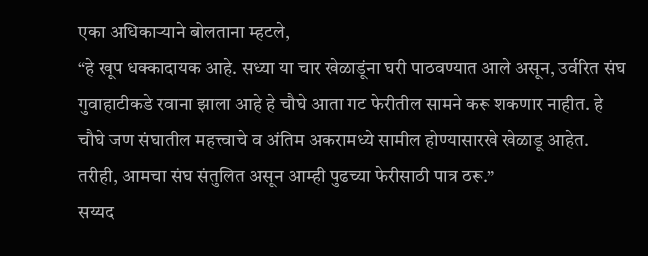एका अधिकाऱ्याने बोलताना म्हटले,
“हे खूप धक्कादायक आहे. सध्या या चार खेळाडूंना घरी पाठवण्यात आले असून, उर्वरित संघ गुवाहाटीकडे रवाना झाला आहे हे चौघे आता गट फेरीतील सामने करू शकणार नाहीत. हे चौघे जण संघातील महत्त्वाचे व अंतिम अकरामध्ये सामील होण्यासारखे खेळाडू आहेत. तरीही, आमचा संघ संतुलित असून आम्ही पुढच्या फेरीसाठी पात्र ठरू.”
सय्यद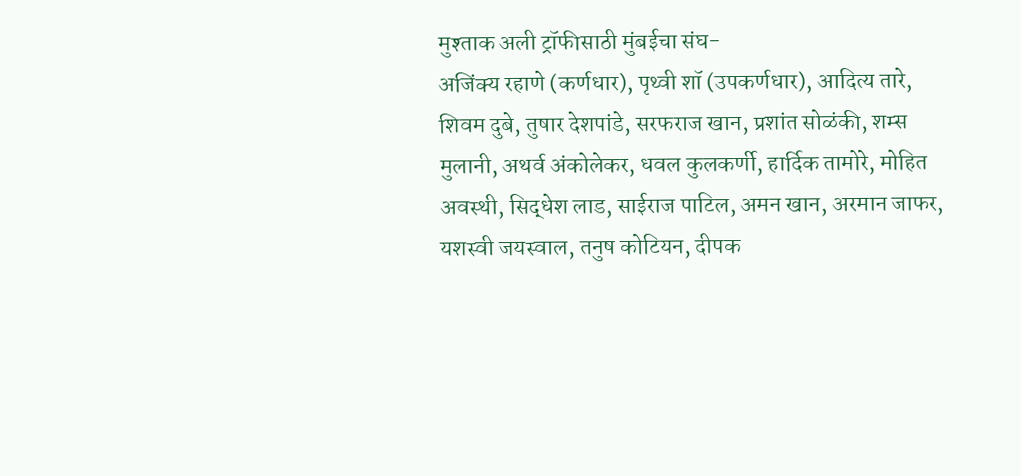मुश्ताक अली ट्रॉफीसाठी मुंबईचा संघ-
अजिंक्य रहाणे (कर्णधार), पृथ्वी शॉ (उपकर्णधार), आदित्य तारे, शिवम दुबे, तुषार देशपांडे, सरफराज खान, प्रशांत सोळंकी, शम्स मुलानी, अथर्व अंकोलेकर, धवल कुलकर्णी, हार्दिक तामोरे, मोहित अवस्थी, सिद्धेश लाड, साईराज पाटिल, अमन खान, अरमान जाफर, यशस्वी जयस्वाल, तनुष कोटियन, दीपक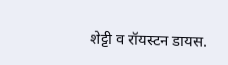शेट्टी व रॉयस्टन डायस.